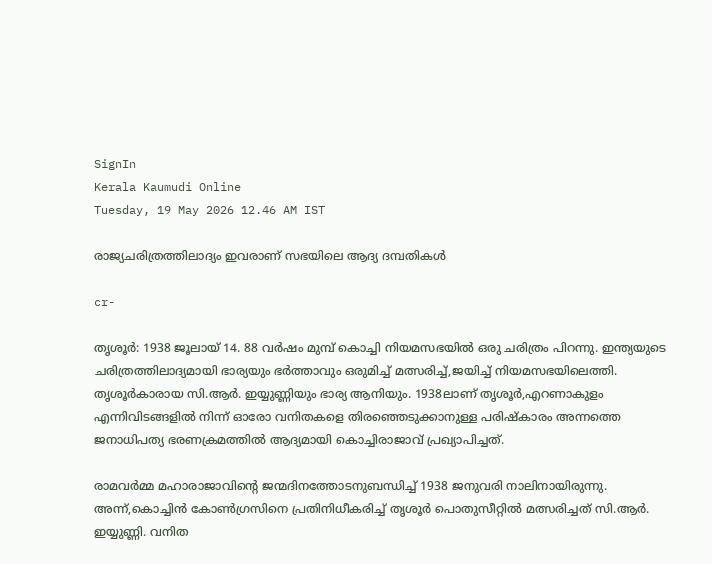SignIn
Kerala Kaumudi Online
Tuesday, 19 May 2026 12.46 AM IST

രാജ്യചരിത്രത്തിലാദ്യം ഇവരാണ് സഭയിലെ ആദ്യ ദമ്പതികൾ

cr-

തൃശൂർ: 1938 ജൂലായ് 14. 88 വർഷം മുമ്പ് കൊച്ചി നിയമസഭയിൽ ഒരു ചരിത്രം പിറന്നു. ഇന്ത്യയുടെ ചരിത്രത്തിലാദ്യമായി ഭാര്യയും ഭർത്താവും ഒരുമിച്ച് മത്സരിച്ച്,ജയിച്ച് നിയമസഭയിലെത്തി. തൃശൂർകാരായ സി.ആർ. ഇയ്യുണ്ണിയും ഭാര്യ ആനിയും. 1938ലാണ് തൃശൂർ,എറണാകുളം എന്നിവിടങ്ങളിൽ നിന്ന് ഓരോ വനിതകളെ തിരഞ്ഞെടുക്കാനുള്ള പരിഷ്‌കാരം അന്നത്തെ ജനാധിപത്യ ഭരണക്രമത്തിൽ ആദ്യമായി കൊച്ചിരാജാവ് പ്രഖ്യാപിച്ചത്.

രാമവർമ്മ മഹാരാജാവിന്റെ ജന്മദിനത്തോടനുബന്ധിച്ച് 1938 ജനുവരി നാലിനായിരുന്നു. അന്ന്,കൊച്ചിൻ കോൺഗ്രസിനെ പ്രതിനിധീകരിച്ച് തൃശൂർ പൊതുസീറ്റിൽ മത്സരിച്ചത് സി.ആർ. ഇയ്യുണ്ണി. വനിത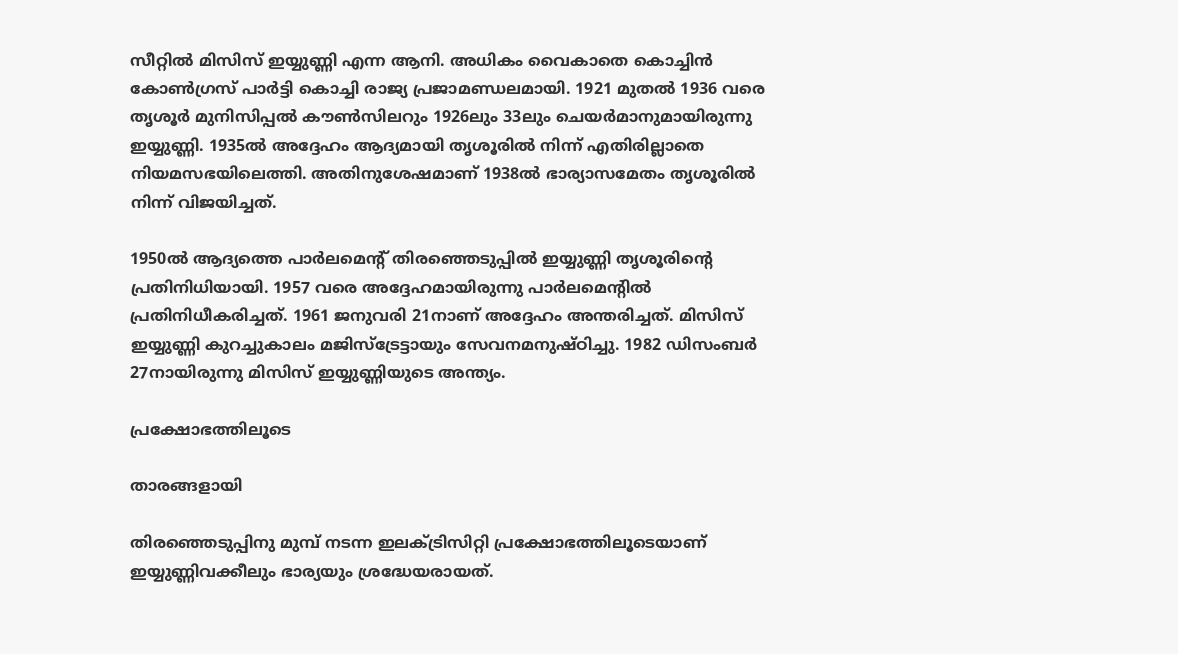സീറ്റിൽ മിസിസ് ഇയ്യുണ്ണി എന്ന ആനി. അധികം വൈകാതെ കൊച്ചിൻ കോൺഗ്രസ് പാർട്ടി കൊച്ചി രാജ്യ പ്രജാമണ്ഡലമായി. 1921 മുതൽ 1936 വരെ തൃശൂർ മുനിസിപ്പൽ കൗൺസിലറും 1926ലും 33ലും ചെയർമാനുമായിരുന്നു ഇയ്യുണ്ണി. 1935ൽ അദ്ദേഹം ആദ്യമായി തൃശൂരിൽ നിന്ന് എതിരില്ലാതെ നിയമസഭയിലെത്തി. അതിനുശേഷമാണ് 1938ൽ ഭാര്യാസമേതം തൃശൂരിൽ നിന്ന് വിജയിച്ചത്.

1950ൽ ആദ്യത്തെ പാർലമെന്റ് തിരഞ്ഞെടുപ്പിൽ ഇയ്യുണ്ണി തൃശൂരിന്റെ പ്രതിനിധിയായി. 1957 വരെ അദ്ദേഹമായിരുന്നു പാർലമെന്റിൽ പ്രതിനിധീകരിച്ചത്. 1961 ജനുവരി 21നാണ് അദ്ദേഹം അന്തരിച്ചത്. മിസിസ് ഇയ്യുണ്ണി കുറച്ചുകാലം മജിസ്‌ട്രേട്ടായും സേവനമനുഷ്ഠിച്ചു. 1982 ഡിസംബർ 27നായിരുന്നു മിസിസ് ഇയ്യുണ്ണിയുടെ അന്ത്യം.

പ്രക്ഷോഭത്തിലൂടെ

താരങ്ങളായി

തിരഞ്ഞെടുപ്പിനു മുമ്പ് നടന്ന ഇലക്ട്രിസിറ്റി പ്രക്ഷോഭത്തിലൂടെയാണ് ഇയ്യുണ്ണിവക്കീലും ഭാര്യയും ശ്രദ്ധേയരായത്.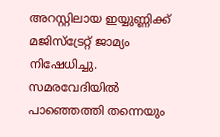അറസ്റ്റിലായ ഇയ്യുണ്ണിക്ക് മജിസ്‌ട്രേറ്റ് ജാമ്യം നിഷേധിച്ചു. സമരവേദിയിൽ പാഞ്ഞെത്തി തന്നെയും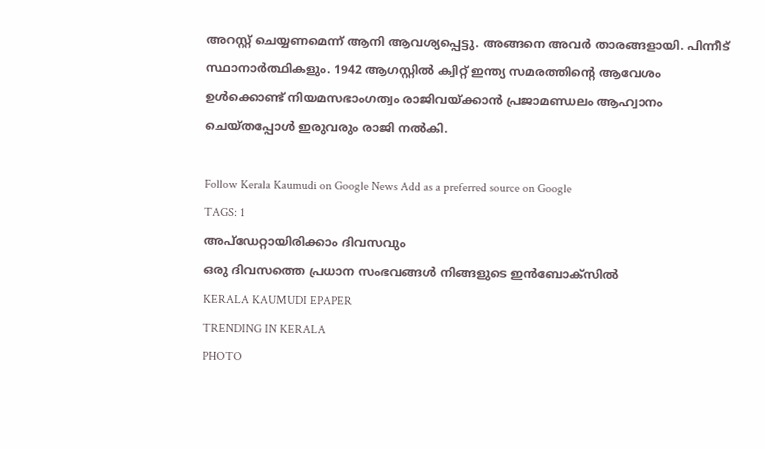അറസ്റ്റ് ചെയ്യണമെന്ന് ആനി ആവശ്യപ്പെട്ടു. അങ്ങനെ അവർ താരങ്ങളായി. പിന്നീട് സ്ഥാനാർത്ഥികളും. 1942 ആഗസ്റ്റിൽ ക്വിറ്റ് ഇന്ത്യ സമരത്തിന്റെ ആവേശം ഉൾക്കൊണ്ട് നിയമസഭാംഗത്വം രാജിവയ്ക്കാൻ പ്രജാമണ്ഡലം ആഹ്വാനം ചെയ്തപ്പോൾ ഇരുവരും രാജി നൽകി.

Follow Kerala Kaumudi on Google News Add as a preferred source on Google
TAGS: 1
അപ്ഡേറ്റായിരിക്കാം ദിവസവും
ഒരു ദിവസത്തെ പ്രധാന സംഭവങ്ങൾ നിങ്ങളുടെ ഇൻബോക്സിൽ
KERALA KAUMUDI EPAPER
TRENDING IN KERALA
PHOTO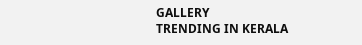GALLERY
TRENDING IN KERALA